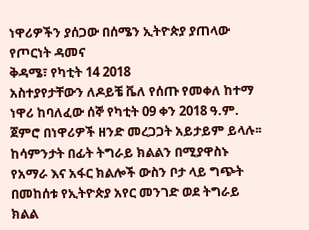ነዋሪዎችን ያሰጋው በሰሜን ኢትዮጵያ ያጠላው የጦርነት ዳመና
ቅዳሜ፣ የካቲት 14 2018
አስተያየታቸውን ለዶይቼ ቬለ የሰጡ የመቀለ ከተማ ነዋሪ ከባለፈው ሰኞ የካቲት 09 ቀን 2018 ዓ.ም. ጀምሮ በነዋሪዎች ዘንድ መረጋጋት አይታይም ይላሉ፡፡ ከሳምንታት በፊት ትግራይ ክልልን በሚያዋስኑ የአማራ እና አፋር ክልሎች ውስን ቦታ ላይ ግጭት በመከሰቱ የኢትዮጵያ አየር መንገድ ወደ ትግራይ ክልል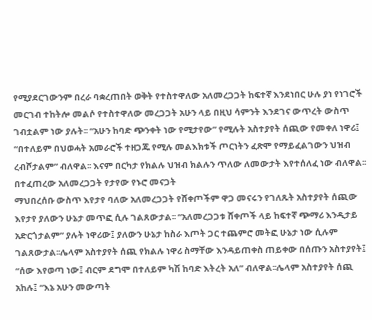የሚያደርገውንም በረራ ባቋረጠበት ወቅት የተስተዋለው አለመረጋጋት ከፍተኛ እንደነበር ሁሉ ያነ የነገሮች መርገብ ተከትሎ መልሶ የተስተዋለው መረጋጋት አሁን ላይ በዚህ ሳምንት እንደገና ውጥረት ውስጥ ገብቷልም ነው ያሉት፡፡ “አሁን ከባድ ጭንቀት ነው የሚታየው” የሚሉት አስተያየት ሰጪው የመቀለ ነዋሪ፤ “በተለይም በህወሓት አመራሮች ተዘጋጁ የሚሉ መልእክቱች ጦርነትን ፈጽሞ የማይፈልገውን ህዝብ ረብሾታልም” ብለዋል፡፡ እናም በርካታ የክልሉ ህዝብ ክልሉን ጥለው ለመውታት እየተሰለፈ ነው ብለዋል፡፡
በተፈጠረው አለመረጋጋት የታየው የኑሮ መናጋት
ማህበረሰቡ ውስጥ እየታየ ባለው አለመረጋጋት የሸቀጦችም ዋጋ መናሩን የገለጹት አስተያየት ሰጪው እየታየ ያለውን ሁኔታ መጥፎ ሲሉ ገልጸውታል፡፡ “አለመረጋጋቱ ሸቀጦች ላይ ከፍተኛ ጭማሪ እንዲታይ አድርጎታልም” ያሉት ነዋሪው፤ ያለውን ሁኔታ ከስራ እጦት ጋር ተጨምሮ መትፎ ሁኔታ ነው ሲሉም ገልጸውታል፡፡ሌላም አስተያየት ሰጪ የክልሉ ነዋሪ ስማቸው እንዳይጠቀስ ጠይቀው በሰጡን አስተያየት፤ “ሰው እየወጣ ነው፤ ብርም ደግሞ በተለይም ካሽ ከባድ እትረት አለ” ብለዋል፡፡ሌላም አስተያየት ሰጪ አከሉ፤ “እኔ አሁን መውጣት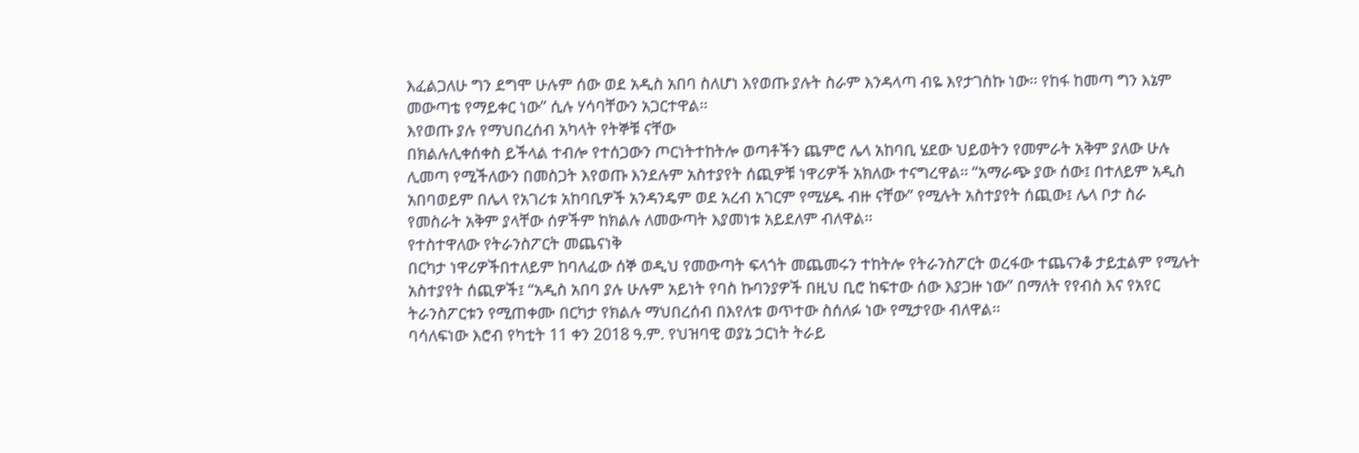እፈልጋለሁ ግን ደግሞ ሁሉም ሰው ወደ አዲስ አበባ ስለሆነ እየወጡ ያሉት ስራም እንዳላጣ ብዬ እየታገስኩ ነው፡፡ የከፋ ከመጣ ግን እኔም መውጣቴ የማይቀር ነው” ሲሉ ሃሳባቸውን አጋርተዋል፡፡
እየወጡ ያሉ የማህበረሰብ አካላት የትኞቹ ናቸው
በክልሉሊቀሰቀስ ይችላል ተብሎ የተሰጋውን ጦርነትተከትሎ ወጣቶችን ጨምሮ ሌላ አከባቢ ሄደው ህይወትን የመምራት አቅም ያለው ሁሉ ሊመጣ የሚችለውን በመስጋት እየወጡ እንደሉም አስተያየት ሰጪዎቹ ነዋሪዎች አክለው ተናግረዋል፡፡ “አማራጭ ያው ሰው፤ በተለይም አዲስ አበባወይም በሌላ የአገሪቱ አከባቢዎች አንዳንዴም ወደ አረብ አገርም የሚሄዱ ብዙ ናቸው” የሚሉት አስተያየት ሰጪው፤ ሌላ ቦታ ስራ የመስራት አቅም ያላቸው ሰዎችም ከክልሉ ለመውጣት እያመነቱ አይደለም ብለዋል፡፡
የተስተዋለው የትራንስፖርት መጨናነቅ
በርካታ ነዋሪዎችበተለይም ከባለፈው ሰኞ ወዲህ የመውጣት ፍላጎት መጨመሩን ተከትሎ የትራንስፖርት ወረፋው ተጨናንቆ ታይቷልም የሚሉት አስተያየት ሰጪዎች፤ “አዲስ አበባ ያሉ ሁሉም አይነት የባስ ኩባንያዎች በዚህ ቢሮ ከፍተው ሰው እያጋዙ ነው” በማለት የየብስ እና የአየር ትራንስፖርቱን የሚጠቀሙ በርካታ የክልሉ ማህበረሰብ በእየለቱ ወጥተው ስሰለፉ ነው የሚታየው ብለዋል፡፡
ባሳለፍነው እሮብ የካቲት 11 ቀን 2018 ዓ.ም. የህዝባዊ ወያኔ ኃርነት ትራይ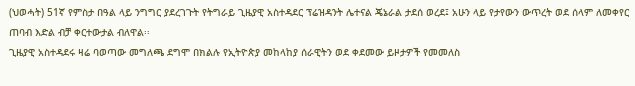(ህወሓት) 51ኛ የምስታ በዓል ላይ ንግግር ያደረገጉት የትግራይ ጊዜያዊ አስተዳደር ፕሬዝዳንት ሌተናል ጄኔራል ታደሰ ወረደ፤ አሁን ላይ የታየውን ውጥረት ወደ ሰላም ለመቀየር ጠባብ እድል ብቻ ቀርተውታል ብለዋል፡፡
ጊዜያዊ አስተዳደሩ ዛሬ ባወጣው መግለጫ ደግሞ በክልሉ የኢትዮጵያ መከላከያ ሰራዊትን ወደ ቀደመው ይዞታዎች የመመለስ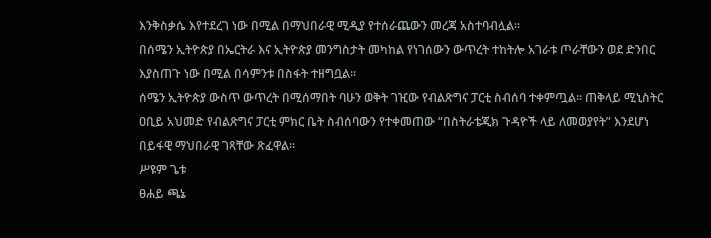እንቅስቃሴ እየተደረገ ነው በሚል በማህበራዊ ሚዲያ የተሰራጨውን መረጃ አስተባብሏል፡፡
በሰሜን ኢትዮጵያ በኤርትራ እና ኢትዮጵያ መንግስታት መካከል የነገሰውን ውጥረት ተከትሎ አገራቱ ጦራቸውን ወደ ድንበር እያስጠጉ ነው በሚል በሳምንቱ በስፋት ተዘግቧል፡፡
ሰሜን ኢትዮጵያ ውስጥ ውጥረት በሚሰማበት ባሁን ወቅት ገዢው የብልጽግና ፓርቲ ስብሰባ ተቀምጧል፡፡ ጠቅላይ ሚኒስትር ዐቢይ አህመድ የብልጽግና ፓርቲ ምክር ቤት ስብሰባውን የተቀመጠው “በስትራቴጂክ ጉዳዮች ላይ ለመወያየት” እንደሆነ በይፋዊ ማህበራዊ ገጻቸው ጽፈዋል፡፡
ሥዩም ጌቱ
ፀሐይ ጫኔ